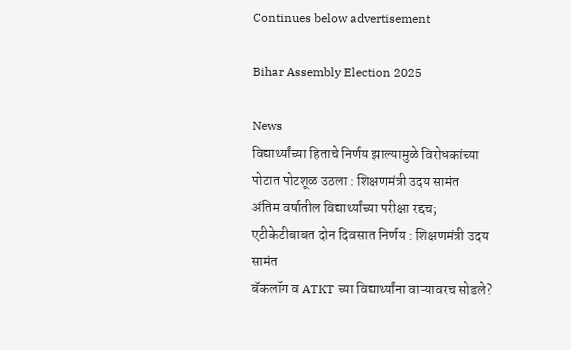Continues below advertisement

Bihar Assembly Election 2025

News
विद्यार्थ्यांच्या हिताचे निर्णय झाल्यामुळे विरोधकांच्या पोटात पोटशूळ उठला : शिक्षणमंत्री उदय सामंत
अंतिम वर्षातील विद्यार्थ्यांच्या परीक्षा रद्दच; एटीकेटीबाबत दोन दिवसात निर्णय : शिक्षणमंत्री उदय सामंत
बॅकलॉग व ATKT च्या विद्यार्थ्यांना वाऱ्यावरच सोडले?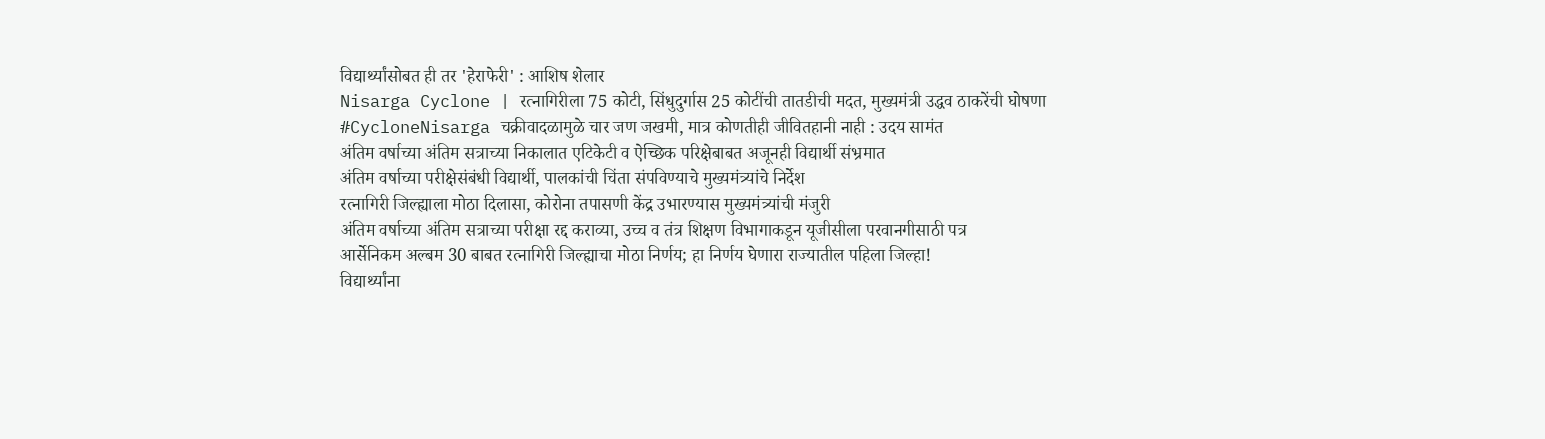विद्यार्थ्यांसोबत ही तर 'हेराफेरी' : आशिष शेलार
Nisarga Cyclone | रत्नागिरीला 75 कोटी, सिंधुदुर्गास 25 कोटींची तातडीची मदत, मुख्यमंत्री उद्धव ठाकरेंची घोषणा
#CycloneNisarga चक्रीवादळामुळे चार जण जखमी, मात्र कोणतीही जीवितहानी नाही : उदय सामंत
अंतिम वर्षाच्या अंतिम सत्राच्या निकालात एटिकेटी व ऐच्छिक परिक्षेबाबत अजूनही विद्यार्थी संभ्रमात
अंतिम वर्षाच्या परीक्षेसंबंधी विद्यार्थी, पालकांची चिंता संपविण्याचे मुख्यमंत्र्यांचे निर्देश
रत्नागिरी जिल्ह्याला मोठा दिलासा, कोरोना तपासणी केंद्र उभारण्यास मुख्यमंत्र्यांची मंजुरी
अंतिम वर्षाच्या अंतिम सत्राच्या परीक्षा रद्द कराव्या, उच्च व तंत्र शिक्षण विभागाकडून यूजीसीला परवानगीसाठी पत्र
आर्सेनिकम अल्बम 30 बाबत रत्नागिरी जिल्ह्याचा मोठा निर्णय; हा निर्णय घेणारा राज्यातील पहिला जिल्हा!
विद्यार्थ्यांना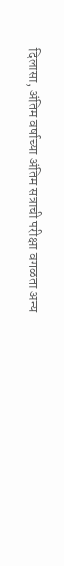दिलासा, अंतिम वर्षाच्या अंतिम सत्राची परीक्षा वगळता अन्य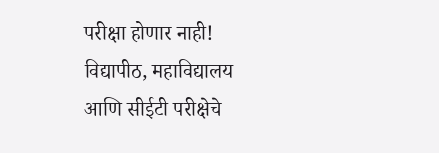परीक्षा होणार नाही!
विद्यापीठ, महाविद्यालय आणि सीईटी परीक्षेचे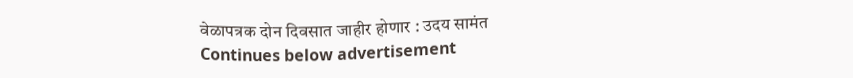वेळापत्रक दोन दिवसात जाहीर होणार : उदय सामंत
Continues below advertisement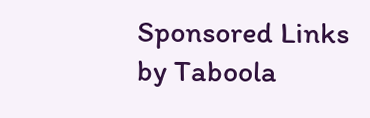Sponsored Links by Taboola